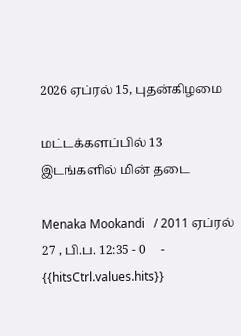2026 ஏப்ரல் 15, புதன்கிழமை

மட்டக்களப்பில் 13 இடங்களில் மின் தடை

Menaka Mookandi   / 2011 ஏப்ரல் 27 , பி.ப. 12:35 - 0     - {{hitsCtrl.values.hits}}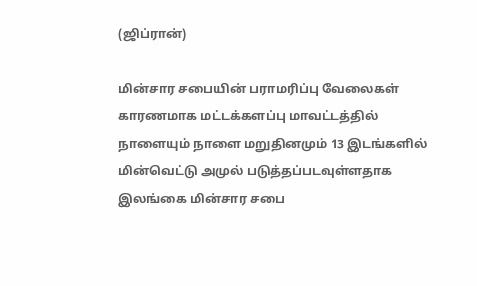(ஜிப்ரான்)

மின்சார சபையின் பராமரிப்பு வேலைகள் காரணமாக மட்டக்களப்பு மாவட்டத்தில் நாளையும் நாளை மறுதினமும் 13 இடங்களில் மின்வெட்டு அமுல் படுத்தப்படவுள்ளதாக இலங்கை மின்சார சபை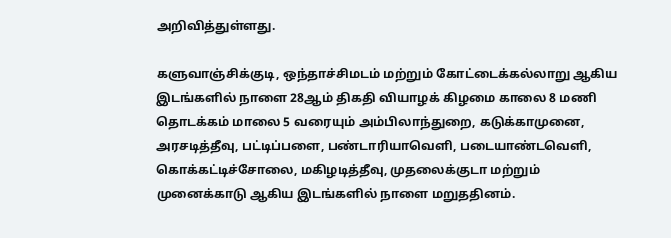அறிவித்துள்ளது.

களுவாஞ்சிக்குடி, ஒந்தாச்சிமடம் மற்றும் கோட்டைக்கல்லாறு ஆகிய இடங்களில் நாளை 28ஆம் திகதி வியாழக் கிழமை காலை 8 மணி தொடக்கம் மாலை 5 வரையும் அம்பிலாந்துறை, கடுக்காமுனை, அரசடித்தீவு, பட்டிப்பளை, பண்டாரியாவெளி, படையாண்டவெளி, கொக்கட்டிச்சோலை, மகிழடித்தீவு, முதலைக்குடா மற்றும் முனைக்காடு ஆகிய இடங்களில் நாளை மறுததினம்.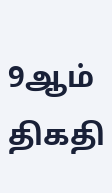9ஆம் திகதி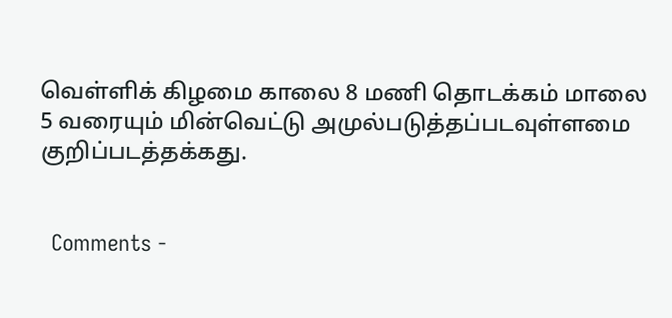வெள்ளிக் கிழமை காலை 8 மணி தொடக்கம் மாலை 5 வரையும் மின்வெட்டு அமுல்படுத்தப்படவுள்ளமை குறிப்படத்தக்கது.


  Comments -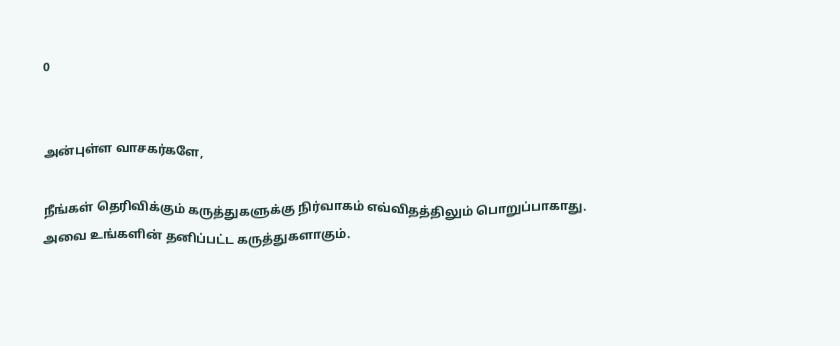0


அன்புள்ள வாசகர்களே,

நீங்கள் தெரிவிக்கும் கருத்துகளுக்கு நிர்வாகம் எவ்விதத்திலும் பொறுப்பாகாது. அவை உங்களின் தனிப்பட்ட கருத்துகளாகும்.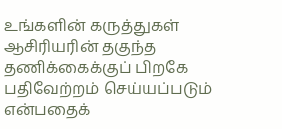உங்களின் கருத்துகள் ஆசிரியரின் தகுந்த தணிக்கைக்குப் பிறகே பதிவேற்றம் செய்யப்படும் என்பதைக்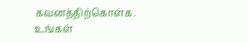கவனத்திற்கொள்க. உங்கள்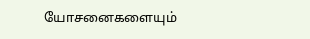யோசனைகளையும்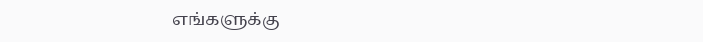எங்களுக்கு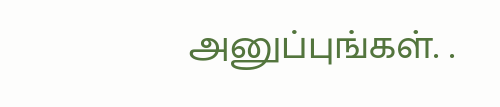அனுப்புங்கள். .